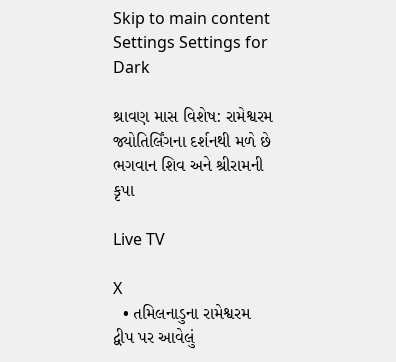Skip to main content
Settings Settings for Dark

શ્રાવણ માસ વિશેષ: રામેશ્વરમ જ્યોતિર્લિંગના દર્શનથી મળે છે ભગવાન શિવ અને શ્રીરામની કૃપા

Live TV

X
  • તમિલનાડુના રામેશ્વરમ દ્વીપ પર આવેલું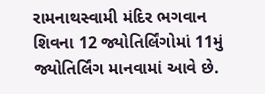રામનાથસ્વામી મંદિર ભગવાન શિવના 12 જ્યોતિર્લિંગોમાં 11મું જ્યોતિર્લિંગ માનવામાં આવે છે.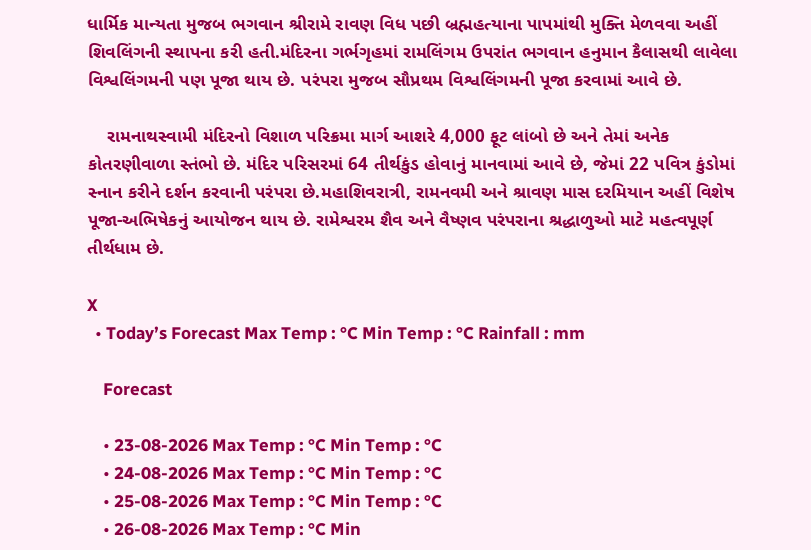ધાર્મિક માન્યતા મુજબ ભગવાન શ્રીરામે રાવણ વિધ પછી બ્રહ્મહત્યાના પાપમાંથી મુક્તિ મેળવવા અહીં શિવલિંગની સ્થાપના કરી હતી.મંદિરના ગર્ભગૃહમાં રામલિંગમ ઉપરાંત ભગવાન હનુમાન કૈલાસથી લાવેલા વિશ્વલિંગમની પણ પૂજા થાય છે. પરંપરા મુજબ સૌપ્રથમ વિશ્વલિંગમની પૂજા કરવામાં આવે છે.

    રામનાથસ્વામી મંદિરનો વિશાળ પરિક્રમા માર્ગ આશરે 4,000 ફૂટ લાંબો છે અને તેમાં અનેક કોતરણીવાળા સ્તંભો છે. મંદિર પરિસરમાં 64 તીર્થકુંડ હોવાનું માનવામાં આવે છે, જેમાં 22 પવિત્ર કુંડોમાં સ્નાન કરીને દર્શન કરવાની પરંપરા છે.મહાશિવરાત્રી, રામનવમી અને શ્રાવણ માસ દરમિયાન અહીં વિશેષ પૂજા-અભિષેકનું આયોજન થાય છે. રામેશ્વરમ શૈવ અને વૈષ્ણવ પરંપરાના શ્રદ્ધાળુઓ માટે મહત્વપૂર્ણ તીર્થધામ છે.

X
  • Today’s Forecast Max Temp : °C Min Temp : °C Rainfall : mm

    Forecast

    • 23-08-2026 Max Temp : °C Min Temp : °C
    • 24-08-2026 Max Temp : °C Min Temp : °C
    • 25-08-2026 Max Temp : °C Min Temp : °C
    • 26-08-2026 Max Temp : °C Min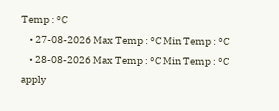Temp : °C
    • 27-08-2026 Max Temp : °C Min Temp : °C
    • 28-08-2026 Max Temp : °C Min Temp : °C
apply